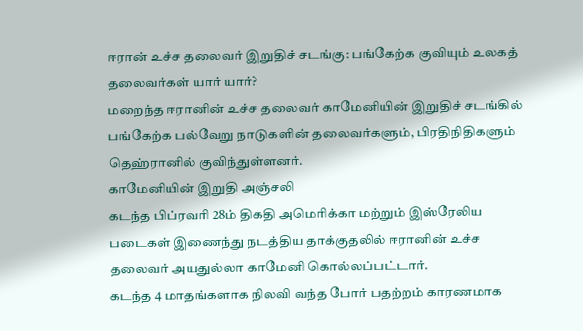ஈரான் உச்ச தலைவர் இறுதிச் சடங்கு: பங்கேற்க குவியும் உலகத் தலைவர்கள் யார் யார்?
மறைந்த ஈரானின் உச்ச தலைவர் காமேனியின் இறுதிச் சடங்கில் பங்கேற்க பல்வேறு நாடுகளின் தலைவர்களும், பிரதிநிதிகளும் தெஹ்ரானில் குவிந்துள்ளனர்.
காமேனியின் இறுதி அஞ்சலி
கடந்த பிப்ரவரி 28ம் திகதி அமெரிக்கா மற்றும் இஸ்ரேலிய படைகள் இணைந்து நடத்திய தாக்குதலில் ஈரானின் உச்ச தலைவர் அயதுல்லா காமேனி கொல்லப்பட்டார்.
கடந்த 4 மாதங்களாக நிலவி வந்த போர் பதற்றம் காரணமாக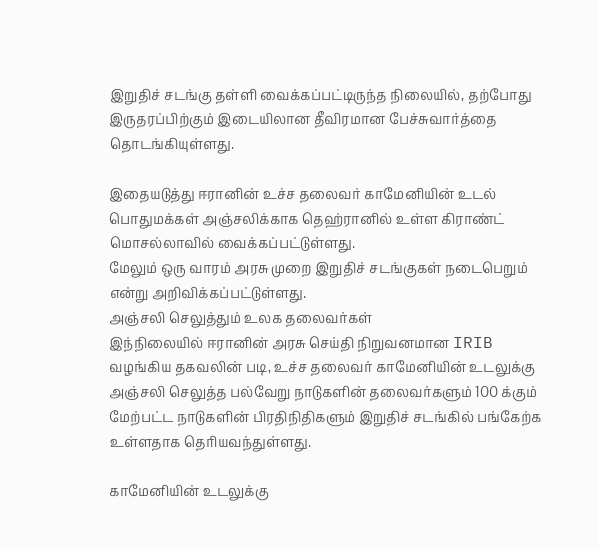இறுதிச் சடங்கு தள்ளி வைக்கப்பட்டிருந்த நிலையில், தற்போது இருதரப்பிற்கும் இடையிலான தீவிரமான பேச்சுவார்த்தை தொடங்கியுள்ளது.

இதையடுத்து ஈரானின் உச்ச தலைவர் காமேனியின் உடல் பொதுமக்கள் அஞ்சலிக்காக தெஹ்ரானில் உள்ள கிராண்ட் மொசல்லாவில் வைக்கப்பட்டுள்ளது.
மேலும் ஒரு வாரம் அரசு முறை இறுதிச் சடங்குகள் நடைபெறும் என்று அறிவிக்கப்பட்டுள்ளது.
அஞ்சலி செலுத்தும் உலக தலைவர்கள்
இந்நிலையில் ஈரானின் அரசு செய்தி நிறுவனமான IRIB வழங்கிய தகவலின் படி, உச்ச தலைவர் காமேனியின் உடலுக்கு அஞ்சலி செலுத்த பல்வேறு நாடுகளின் தலைவர்களும் 100 க்கும் மேற்பட்ட நாடுகளின் பிரதிநிதிகளும் இறுதிச் சடங்கில் பங்கேற்க உள்ளதாக தெரியவந்துள்ளது.

காமேனியின் உடலுக்கு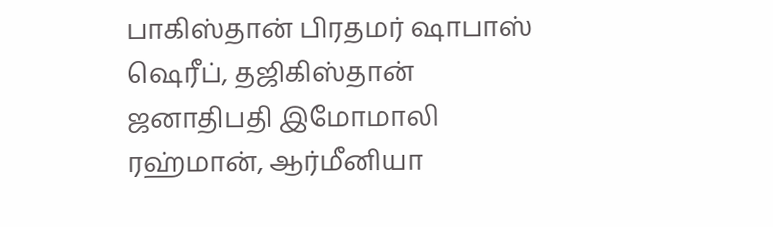பாகிஸ்தான் பிரதமர் ஷாபாஸ் ஷெரீப், தஜிகிஸ்தான் ஜனாதிபதி இமோமாலி ரஹ்மான், ஆர்மீனியா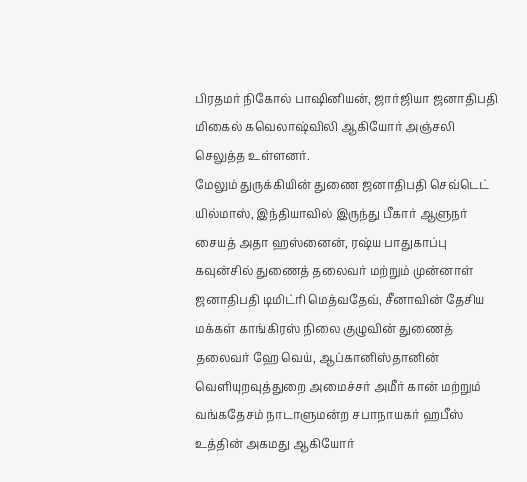பிரதமர் நிகோல் பாஷினியன், ஜார்ஜியா ஜனாதிபதி மிகைல் கவெலாஷ்விலி ஆகியோர் அஞ்சலி செலுத்த உள்ளனர்.
மேலும் துருக்கியின் துணை ஜனாதிபதி செவ்டெட் யில்மாஸ், இந்தியாவில் இருந்து பீகார் ஆளுநர் சையத் அதா ஹஸ்னைன், ரஷ்ய பாதுகாப்பு கவுன்சில் துணைத் தலைவர் மற்றும் முன்னாள் ஜனாதிபதி டிமிட்ரி மெத்வதேவ், சீனாவின் தேசிய மக்கள் காங்கிரஸ் நிலை குழுவின் துணைத் தலைவர் ஹே வெய், ஆப்கானிஸ்தானின் வெளியுறவுத்துறை அமைச்சர் அமீர் கான் மற்றும் வங்கதேசம் நாடாளுமன்ற சபாநாயகர் ஹபீஸ் உத்தின் அகமது ஆகியோர்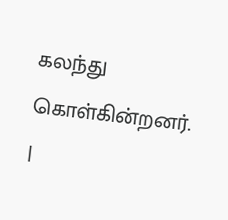கலந்து கொள்கின்றனர்.
|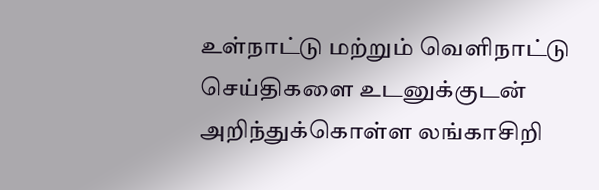உள்நாட்டு மற்றும் வெளிநாட்டு செய்திகளை உடனுக்குடன் அறிந்துக்கொள்ள லங்காசிறி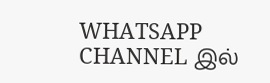WHATSAPP CHANNEL இல்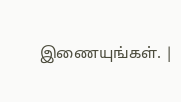இணையுங்கள். |